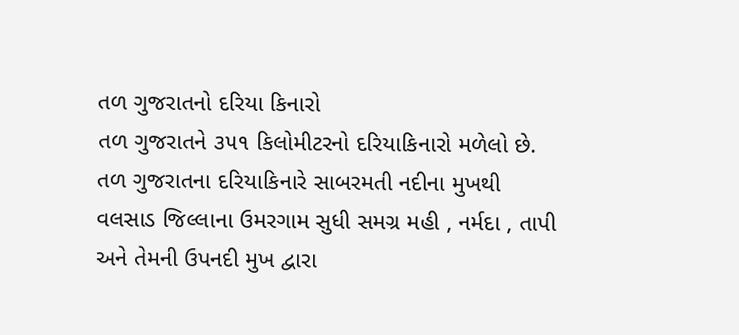તળ ગુજરાતનો દરિયા કિનારો
તળ ગુજરાતને ૩૫૧ કિલોમીટરનો દરિયાકિનારો મળેલો છે.
તળ ગુજરાતના દરિયાકિનારે સાબરમતી નદીના મુખથી વલસાડ જિલ્લાના ઉમરગામ સુધી સમગ્ર મહી , નર્મદા , તાપી અને તેમની ઉપનદી મુખ દ્વારા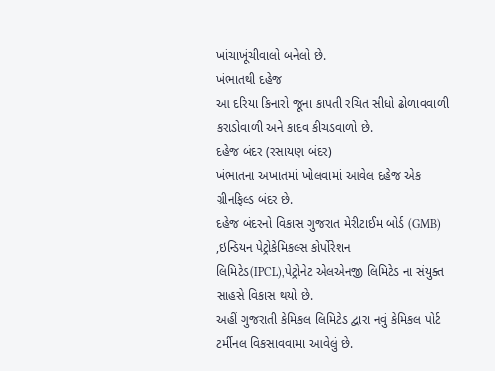ખાંચાખૂંચીવાલો બનેલો છે.
ખંભાતથી દહેજ
આ દરિયા કિનારો જૂના કાપતી રચિત સીધો ઢોળાવવાળી કરાડોવાળી અને કાદવ કીચડવાળો છે.
દહેજ બંદર (રસાયણ બંદર)
ખંભાતના અખાતમાં ખોલવામાં આવેલ દહેજ એક ગ્રીનફિલ્ડ બંદર છે.
દહેજ બંદરનો વિકાસ ગુજરાત મેરીટાઈમ બોર્ડ (GMB) ,ઇન્ડિયન પેટ્રોકેમિકલ્સ કોર્પોરેશન લિમિટેડ(IPCL),પેટ્રોનેટ એલએનજી લિમિટેડ ના સંયુક્ત સાહસે વિકાસ થયો છે.
અહીં ગુજરાતી કેમિકલ લિમિટેડ દ્વારા નવું કેમિકલ પોર્ટ ટર્મીનલ વિકસાવવામા આવેલું છે.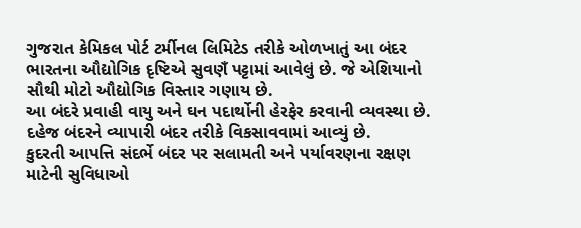ગુજરાત કેમિકલ પોર્ટ ટર્મીનલ લિમિટેડ તરીકે ઓળખાતું આ બંદર ભારતના ઔદ્યોગિક દૃષ્ટિએ સુવણઁ પટ્ટામાં આવેલું છે. જે એશિયાનો સૌથી મોટો ઔદ્યોગિક વિસ્તાર ગણાય છે.
આ બંદરે પ્રવાહી વાયુ અને ઘન પદાર્થોની હેરફેર કરવાની વ્યવસ્થા છે.
દહેજ બંદરને વ્યાપારી બંદર તરીકે વિકસાવવામાં આવ્યું છે.
કુદરતી આપત્તિ સંદર્ભે બંદર પર સલામતી અને પર્યાવરણના રક્ષણ માટેની સુવિધાઓ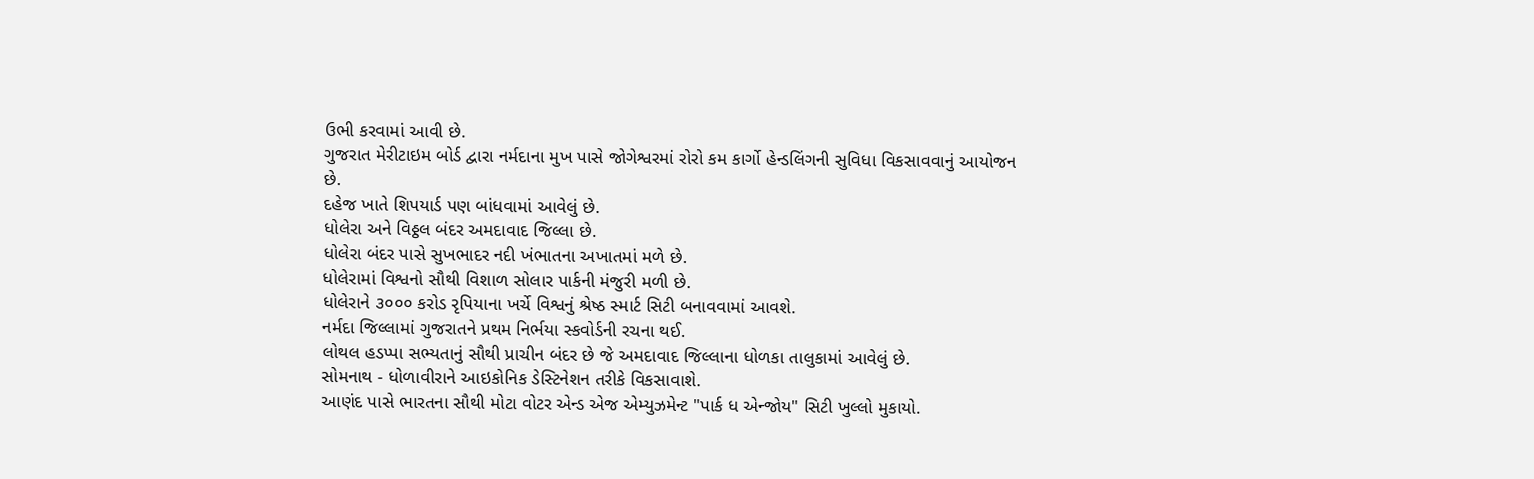ઉભી કરવામાં આવી છે.
ગુજરાત મેરીટાઇમ બોર્ડ દ્વારા નર્મદાના મુખ પાસે જોગેશ્વરમાં રોરો કમ કાર્ગો હેન્ડલિંગની સુવિધા વિકસાવવાનું આયોજન છે.
દહેજ ખાતે શિપયાર્ડ પણ બાંધવામાં આવેલું છે.
ધોલેરા અને વિઠ્ઠલ બંદર અમદાવાદ જિલ્લા છે.
ધોલેરા બંદર પાસે સુખભાદર નદી ખંભાતના અખાતમાં મળે છે.
ધોલેરામાં વિશ્વનો સૌથી વિશાળ સોલાર પાર્કની મંજુરી મળી છે.
ધોલેરાને ૩૦૦૦ કરોડ રૃપિયાના ખર્ચે વિશ્વનું શ્રેષ્ઠ સ્માર્ટ સિટી બનાવવામાં આવશે.
નર્મદા જિલ્લામાં ગુજરાતને પ્રથમ નિર્ભયા સ્કવોર્ડની રચના થઈ.
લોથલ હડપ્પા સભ્યતાનું સૌથી પ્રાચીન બંદર છે જે અમદાવાદ જિલ્લાના ધોળકા તાલુકામાં આવેલું છે.
સોમનાથ - ધોળાવીરાને આઇકોનિક ડેસ્ટિનેશન તરીકે વિકસાવાશે.
આણંદ પાસે ભારતના સૌથી મોટા વોટર એન્ડ એજ એમ્યુઝમેન્ટ "પાર્ક ધ એન્જોય" સિટી ખુલ્લો મુકાયો.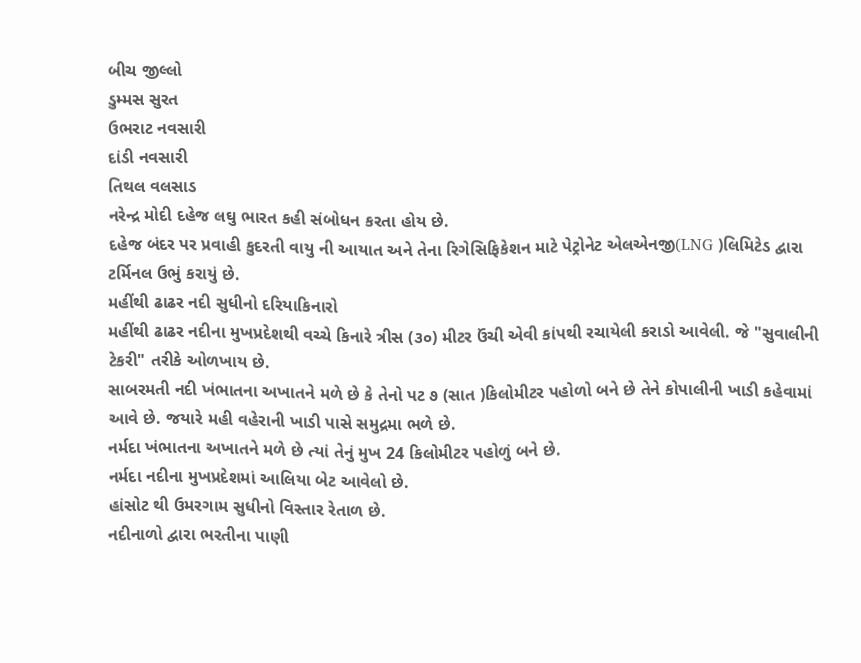બીચ જીલ્લો
ડુમ્મસ સુરત
ઉભરાટ નવસારી
દાંડી નવસારી
તિથલ વલસાડ
નરેન્દ્ર મોદી દહેજ લઘુ ભારત કહી સંબોધન કરતા હોય છે.
દહેજ બંદર પર પ્રવાહી કુદરતી વાયુ ની આયાત અને તેના રિગેસિફિકેશન માટે પેટ્રોનેટ એલએનજી(LNG )લિમિટેડ દ્વારા ટર્મિનલ ઉભું કરાયું છે.
મહીંથી ઢાઢર નદી સુધીનો દરિયાકિનારો
મહીંથી ઢાઢર નદીના મુખપ્રદેશથી વચ્ચે કિનારે ત્રીસ (૩૦) મીટર ઉંચી એવી કાંપથી રચાયેલી કરાડો આવેલી. જે "સુવાલીની ટેકરી" તરીકે ઓળખાય છે.
સાબરમતી નદી ખંભાતના અખાતને મળે છે કે તેનો પટ ૭ (સાત )કિલોમીટર પહોળો બને છે તેને કોપાલીની ખાડી કહેવામાં આવે છે. જયારે મહી વહેરાની ખાડી પાસે સમુદ્રમા ભળે છે.
નર્મદા ખંભાતના અખાતને મળે છે ત્યાં તેનું મુખ 24 કિલોમીટર પહોળું બને છે.
નર્મદા નદીના મુખપ્રદેશમાં આલિયા બેટ આવેલો છે.
હાંસોટ થી ઉમરગામ સુધીનો વિસ્તાર રેતાળ છે.
નદીનાળો દ્વારા ભરતીના પાણી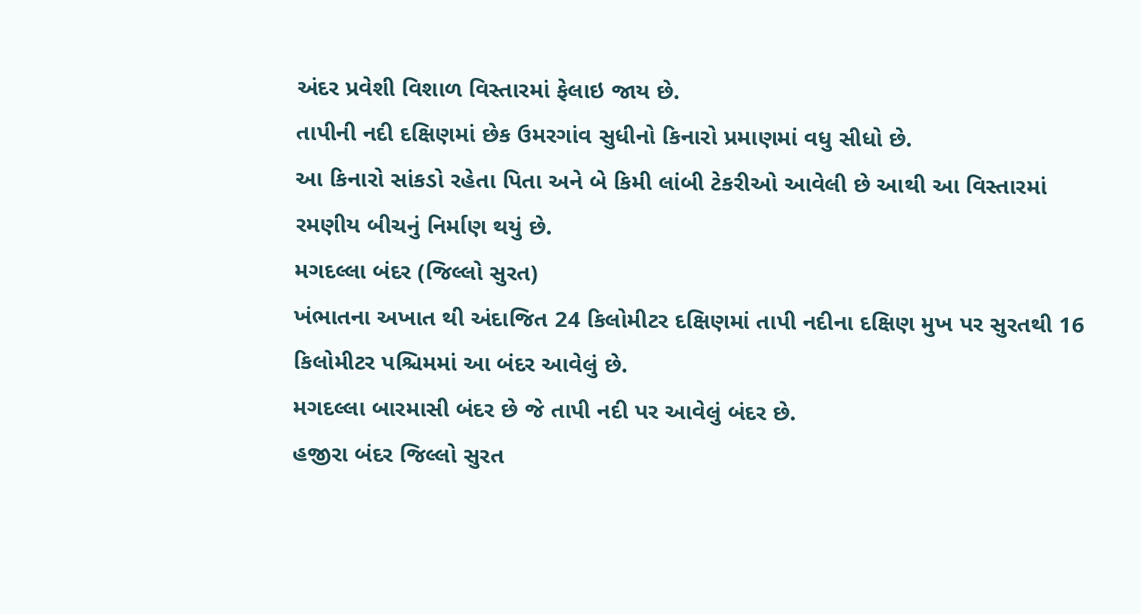અંદર પ્રવેશી વિશાળ વિસ્તારમાં ફેલાઇ જાય છે.
તાપીની નદી દક્ષિણમાં છેક ઉમરગાંવ સુધીનો કિનારો પ્રમાણમાં વધુ સીધો છે.
આ કિનારો સાંકડો રહેતા પિતા અને બે કિમી લાંબી ટેકરીઓ આવેલી છે આથી આ વિસ્તારમાં રમણીય બીચનું નિર્માણ થયું છે.
મગદલ્લા બંદર (જિલ્લો સુરત)
ખંભાતના અખાત થી અંદાજિત 24 કિલોમીટર દક્ષિણમાં તાપી નદીના દક્ષિણ મુખ પર સુરતથી 16 કિલોમીટર પશ્ચિમમાં આ બંદર આવેલું છે.
મગદલ્લા બારમાસી બંદર છે જે તાપી નદી પર આવેલું બંદર છે.
હજીરા બંદર જિલ્લો સુરત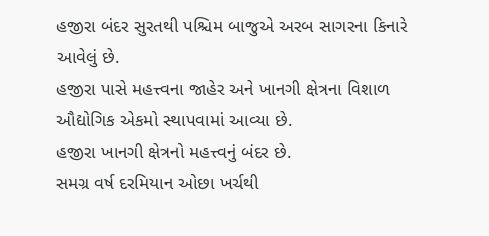હજીરા બંદર સુરતથી પશ્ચિમ બાજુએ અરબ સાગરના કિનારે આવેલું છે.
હજીરા પાસે મહત્ત્વના જાહેર અને ખાનગી ક્ષેત્રના વિશાળ ઔદ્યોગિક એકમો સ્થાપવામાં આવ્યા છે.
હજીરા ખાનગી ક્ષેત્રનો મહત્ત્વનું બંદર છે.
સમગ્ર વર્ષ દરમિયાન ઓછા ખર્ચથી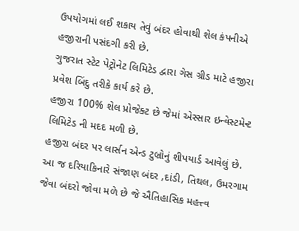ઉપયોગમાં લઈ શકાય તેવું બંદર હોવાથી શેલ કંપનીએ હજીરાની પસંદગી કરી છે.
ગુજરાત સ્ટેટ પેટ્રોનેટ લિમિટેડ દ્વારા ગેસ ગ્રીડ માટે હજીરા પ્રવેશ બિંદુ તરીકે કાર્ય કરે છે.
હજીરા 100% શેલ પ્રોજેક્ટ છે જેમાં એસ્સાર ઇન્વેસ્ટમેન્ટ લિમિટેડ ની મદદ મળી છે.
હજીરા બંદર પર લાર્સન એન્ડ ટુબ્રોનું શીપયાર્ડ આવેલું છે.
આ જ દરિયાકિનારે સંજાણ બંદર ,દાંડી, તિથલ, ઉમરગામ જેવા બંદરો જોવા મળે છે જે ઐતિહાસિક મહત્ત્વ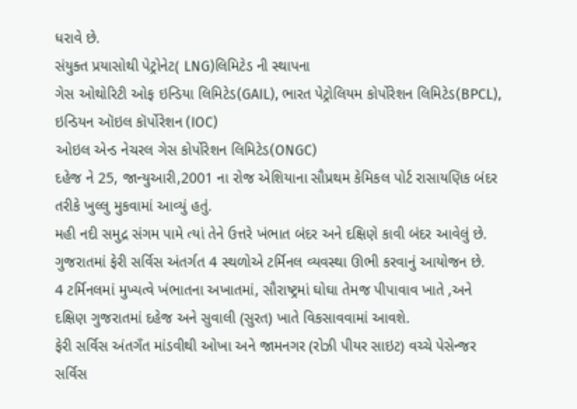ધરાવે છે.
સંયુક્ત પ્રયાસોથી પેટ્રોનેટ( LNG)લિમિટેડ ની સ્થાપના
ગેસ ઓથોરિટી ઓફ ઇન્ડિયા લિમિટેડ(GAIL), ભારત પેટ્રોલિયમ કોર્પોરેશન લિમિટેડ(BPCL), ઇન્ડિયન ઑઇલ કૉર્પોરેશન (IOC)
ઓઇલ એન્ડ નેચરલ ગેસ કોર્પોરેશન લિમિટેડ(ONGC)
દહેજ ને 25, જાન્યુઆરી,2001 ના રોજ એશિયાના સૌપ્રથમ કેમિકલ પોર્ટ રાસાયણિક બંદર તરીકે ખુલ્લુ મુકવામાં આવ્યું હતું.
મહી નદી સમુદ્ર સંગમ પામે ત્યાં તેને ઉત્તરે ખંભાત બંદર અને દક્ષિણે કાવી બંદર આવેલું છે.
ગુજરાતમાં ફેરી સર્વિસ અંતર્ગત 4 સ્થળોએ ટર્મિનલ વ્યવસ્થા ઊભી કરવાનું આયોજન છે.
4 ટર્મિનલમાં મુખ્યત્વે ખંભાતના અખાતમાં, સૌરાષ્ટ્રમાં ઘોઘા તેમજ પીપાવાવ ખાતે ,અને દક્ષિણ ગુજરાતમાં દહેજ અને સુવાલી (સુરત) ખાતે વિકસાવવામાં આવશે.
ફેરી સર્વિસ અંતગઁત માંડવીથી ઓખા અને જામનગર (રોઝી પીયર સાઇટ) વચ્ચે પેસેન્જર સર્વિસ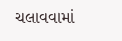ચલાવવામાં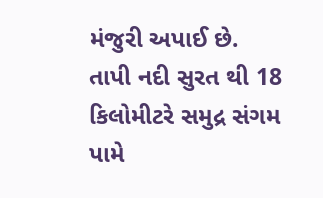મંજુરી અપાઈ છે.
તાપી નદી સુરત થી 18 કિલોમીટરે સમુદ્ર સંગમ પામે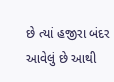છે ત્યાં હજીરા બંદર આવેલું છે આથી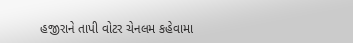હજીરાને તાપી વોટર ચેનલમ કહેવામા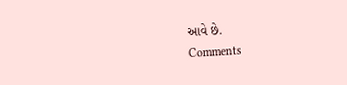આવે છે.
Comments